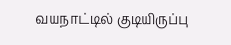வயநாட்டில் குடியிருப்பு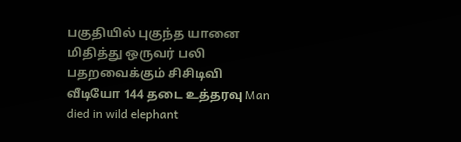பகுதியில் புகுந்த யானை மிதித்து ஒருவர் பலி பதறவைக்கும் சிசிடிவி வீடியோ 144 தடை உத்தரவு Man died in wild elephant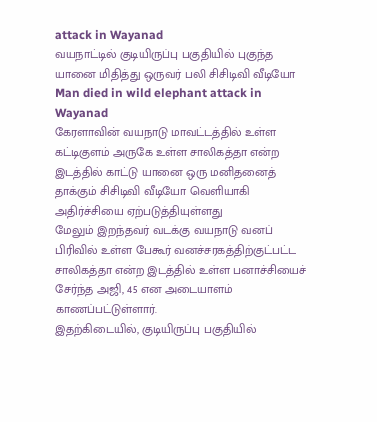attack in Wayanad
வயநாட்டில் குடியிருப்பு பகுதியில் புகுந்த யானை மிதித்து ஒருவர் பலி சிசிடிவி வீடியோ Man died in wild elephant attack in Wayanad
கேரளாவின் வயநாடு மாவட்டத்தில் உள்ள கட்டிகுளம் அருகே உள்ள சாலிகத்தா என்ற இடத்தில் காட்டு யானை ஒரு மனிதனைத் தாக்கும் சிசிடிவி வீடியோ வெளியாகி அதிர்ச்சியை ஏற்படுத்தியுள்ளது
மேலும் இறந்தவர் வடக்கு வயநாடு வனப் பிரிவில் உள்ள பேகூர் வனச்சரகத்திற்குட்பட்ட சாலிகத்தா என்ற இடத்தில் உள்ள பனாச்சியைச் சேர்ந்த அஜி, 45 என அடையாளம் காணப்பட்டுள்ளார்.
இதற்கிடையில், குடியிருப்பு பகுதியில்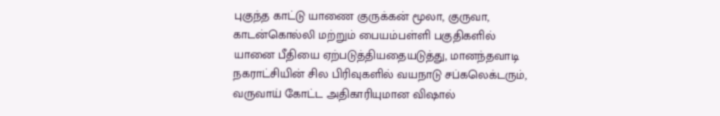புகுந்த காட்டு யாணை குருக்கன் மூலா, குருவா, காடன்கொல்லி மற்றும் பையம்பள்ளி பகுதிகளில் யானை பீதியை ஏற்படுத்தியதையடுத்து, மானந்தவாடி நகராட்சியின் சில பிரிவுகளில் வயநாடு சப்கலெக்டரும், வருவாய் கோட்ட அதிகாரியுமான விஷால்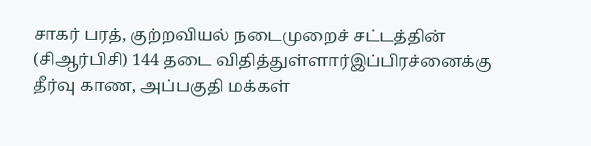சாகர் பரத், குற்றவியல் நடைமுறைச் சட்டத்தின் (சிஆர்பிசி) 144 தடை விதித்துள்ளார்இப்பிரச்னைக்கு தீர்வு காண, அப்பகுதி மக்கள்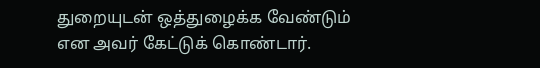துறையுடன் ஒத்துழைக்க வேண்டும் என அவர் கேட்டுக் கொண்டார்.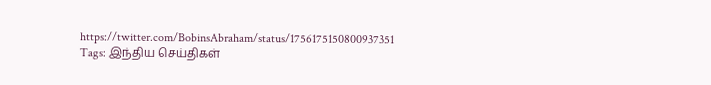https://twitter.com/BobinsAbraham/status/1756175150800937351
Tags: இந்திய செய்திகள்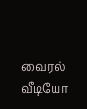வைரல் வீடியோ